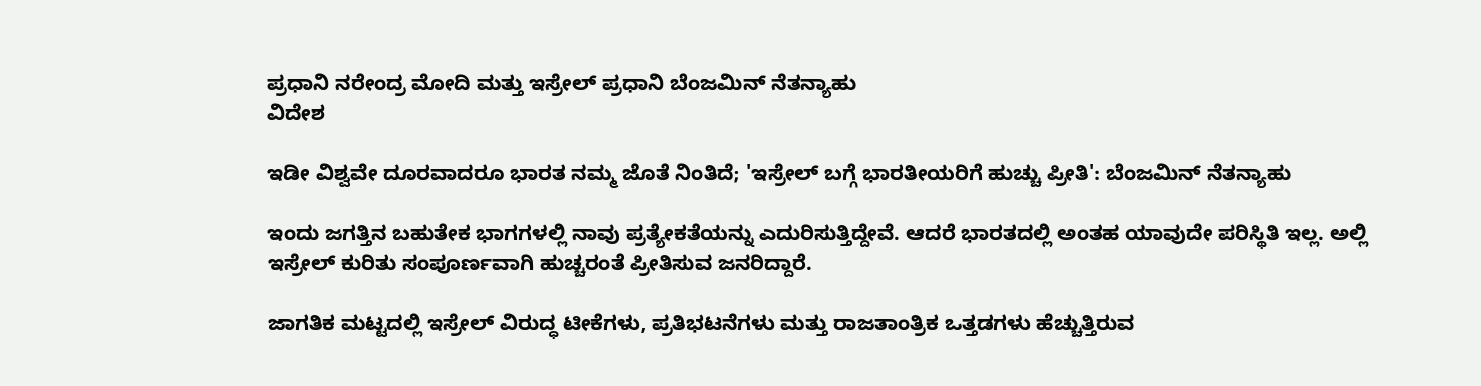ಪ್ರಧಾನಿ ನರೇಂದ್ರ ಮೋದಿ ಮತ್ತು ಇಸ್ರೇಲ್ ಪ್ರಧಾನಿ ಬೆಂಜಮಿನ್ ನೆತನ್ಯಾಹು
ವಿದೇಶ

ಇಡೀ ವಿಶ್ವವೇ ದೂರವಾದರೂ ಭಾರತ ನಮ್ಮ ಜೊತೆ ನಿಂತಿದೆ; 'ಇಸ್ರೇಲ್‌ ಬಗ್ಗೆ ಭಾರತೀಯರಿಗೆ ಹುಚ್ಚು ಪ್ರೀತಿ': ಬೆಂಜಮಿನ್ ನೆತನ್ಯಾಹು

ಇಂದು ಜಗತ್ತಿನ ಬಹುತೇಕ ಭಾಗಗಳಲ್ಲಿ ನಾವು ಪ್ರತ್ಯೇಕತೆಯನ್ನು ಎದುರಿಸುತ್ತಿದ್ದೇವೆ. ಆದರೆ ಭಾರತದಲ್ಲಿ ಅಂತಹ ಯಾವುದೇ ಪರಿಸ್ಥಿತಿ ಇಲ್ಲ. ಅಲ್ಲಿ ಇಸ್ರೇಲ್ ಕುರಿತು ಸಂಪೂರ್ಣವಾಗಿ ಹುಚ್ಚರಂತೆ ಪ್ರೀತಿಸುವ ಜನರಿದ್ದಾರೆ.

ಜಾಗತಿಕ ಮಟ್ಟದಲ್ಲಿ ಇಸ್ರೇಲ್ ವಿರುದ್ಧ ಟೀಕೆಗಳು, ಪ್ರತಿಭಟನೆಗಳು ಮತ್ತು ರಾಜತಾಂತ್ರಿಕ ಒತ್ತಡಗಳು ಹೆಚ್ಚುತ್ತಿರುವ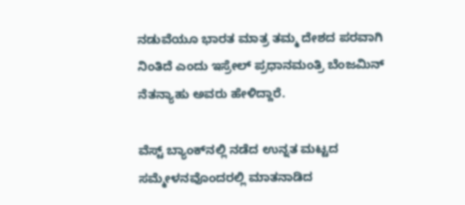ನಡುವೆಯೂ ಭಾರತ ಮಾತ್ರ ತಮ್ಮ ದೇಶದ ಪರವಾಗಿ ನಿಂತಿದೆ ಎಂದು ಇಸ್ರೇಲ್ ಪ್ರಧಾನಮಂತ್ರಿ ಬೆಂಜಮಿನ್ ನೆತನ್ಯಾಹು ಅವರು ಹೇಳಿದ್ದಾರೆ.

ವೆಸ್ಟ್ ಬ್ಯಾಂಕ್‌ನಲ್ಲಿ ನಡೆದ ಉನ್ನತ ಮಟ್ಟದ ಸಮ್ಮೇಳನವೊಂದರಲ್ಲಿ ಮಾತನಾಡಿದ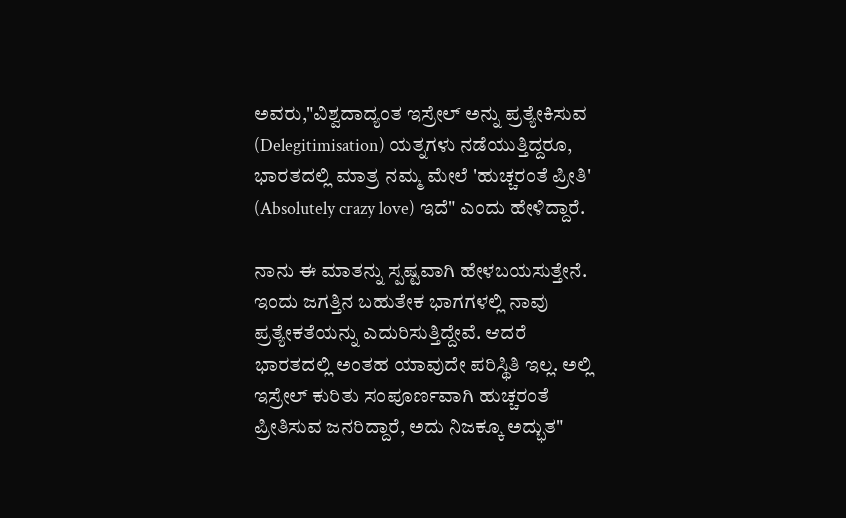ಅವರು,"ವಿಶ್ವದಾದ್ಯಂತ ಇಸ್ರೇಲ್ ಅನ್ನು ಪ್ರತ್ಯೇಕಿಸುವ (Delegitimisation) ಯತ್ನಗಳು ನಡೆಯುತ್ತಿದ್ದರೂ, ಭಾರತದಲ್ಲಿ ಮಾತ್ರ ನಮ್ಮ ಮೇಲೆ 'ಹುಚ್ಚರಂತೆ ಪ್ರೀತಿ' (Absolutely crazy love) ಇದೆ" ಎಂದು ಹೇಳಿದ್ದಾರೆ.

ನಾನು ಈ ಮಾತನ್ನು ಸ್ಪಷ್ಟವಾಗಿ ಹೇಳಬಯಸುತ್ತೇನೆ. ಇಂದು ಜಗತ್ತಿನ ಬಹುತೇಕ ಭಾಗಗಳಲ್ಲಿ ನಾವು ಪ್ರತ್ಯೇಕತೆಯನ್ನು ಎದುರಿಸುತ್ತಿದ್ದೇವೆ. ಆದರೆ ಭಾರತದಲ್ಲಿ ಅಂತಹ ಯಾವುದೇ ಪರಿಸ್ಥಿತಿ ಇಲ್ಲ. ಅಲ್ಲಿ ಇಸ್ರೇಲ್ ಕುರಿತು ಸಂಪೂರ್ಣವಾಗಿ ಹುಚ್ಚರಂತೆ ಪ್ರೀತಿಸುವ ಜನರಿದ್ದಾರೆ, ಅದು ನಿಜಕ್ಕೂ ಅದ್ಭುತ"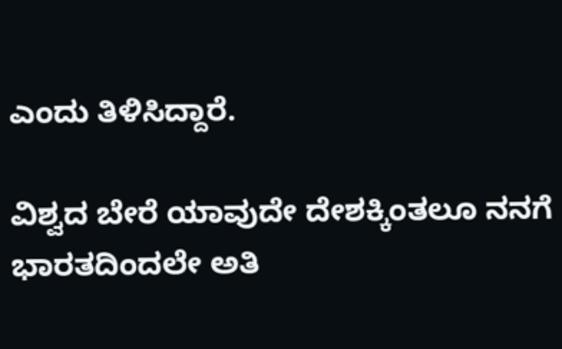ಎಂದು ತಿಳಿಸಿದ್ದಾರೆ.

ವಿಶ್ವದ ಬೇರೆ ಯಾವುದೇ ದೇಶಕ್ಕಿಂತಲೂ ನನಗೆ ಭಾರತದಿಂದಲೇ ಅತಿ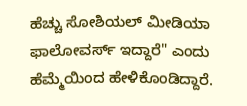ಹೆಚ್ಚು ಸೋಶಿಯಲ್ ಮೀಡಿಯಾ ಫಾಲೋವರ್ಸ್ ಇದ್ದಾರೆ" ಎಂದು ಹೆಮ್ಮೆಯಿಂದ ಹೇಳಿಕೊಂಡಿದ್ದಾರೆ.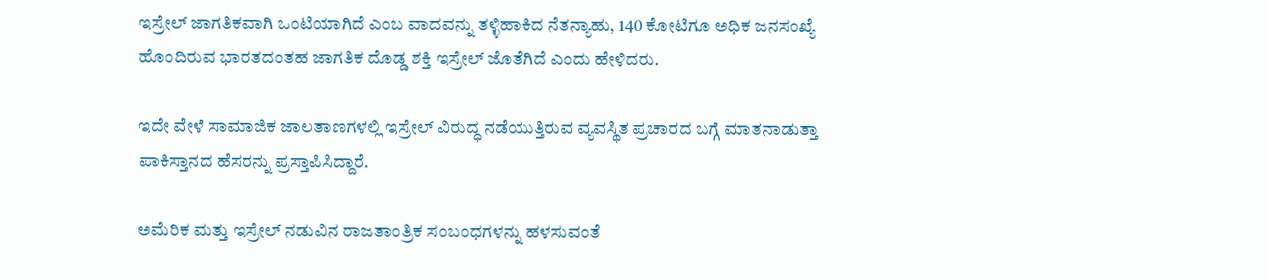ಇಸ್ರೇಲ್ ಜಾಗತಿಕವಾಗಿ ಒಂಟಿಯಾಗಿದೆ ಎಂಬ ವಾದವನ್ನು ತಳ್ಳಿಹಾಕಿದ ನೆತನ್ಯಾಹು, 140 ಕೋಟಿಗೂ ಅಧಿಕ ಜನಸಂಖ್ಯೆ ಹೊಂದಿರುವ ಭಾರತದಂತಹ ಜಾಗತಿಕ ದೊಡ್ಡ ಶಕ್ತಿ ಇಸ್ರೇಲ್ ಜೊತೆಗಿದೆ ಎಂದು ಹೇಳಿದರು.

ಇದೇ ವೇಳೆ ಸಾಮಾಜಿಕ ಜಾಲತಾಣಗಳಲ್ಲಿ ಇಸ್ರೇಲ್ ವಿರುದ್ಧ ನಡೆಯುತ್ತಿರುವ ವ್ಯವಸ್ಥಿತ ಪ್ರಚಾರದ ಬಗ್ಗೆ ಮಾತನಾಡುತ್ತಾ ಪಾಕಿಸ್ತಾನದ ಹೆಸರನ್ನು ಪ್ರಸ್ತಾಪಿಸಿದ್ದಾರೆ.

ಅಮೆರಿಕ ಮತ್ತು ಇಸ್ರೇಲ್ ನಡುವಿನ ರಾಜತಾಂತ್ರಿಕ ಸಂಬಂಧಗಳನ್ನು ಹಳಸುವಂತೆ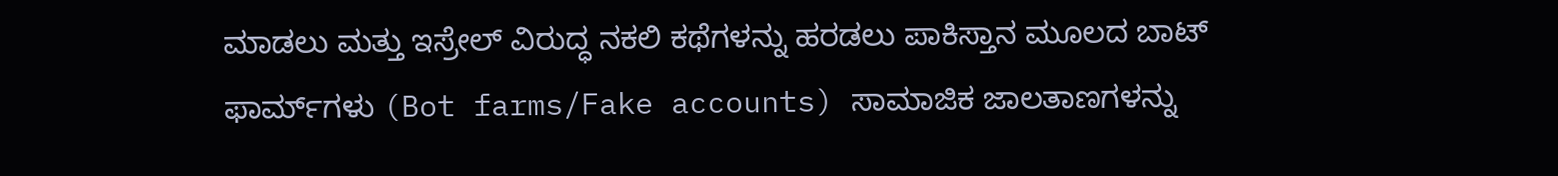ಮಾಡಲು ಮತ್ತು ಇಸ್ರೇಲ್ ವಿರುದ್ಧ ನಕಲಿ ಕಥೆಗಳನ್ನು ಹರಡಲು ಪಾಕಿಸ್ತಾನ ಮೂಲದ ಬಾಟ್ ಫಾರ್ಮ್‌ಗಳು (Bot farms/Fake accounts) ಸಾಮಾಜಿಕ ಜಾಲತಾಣಗಳನ್ನು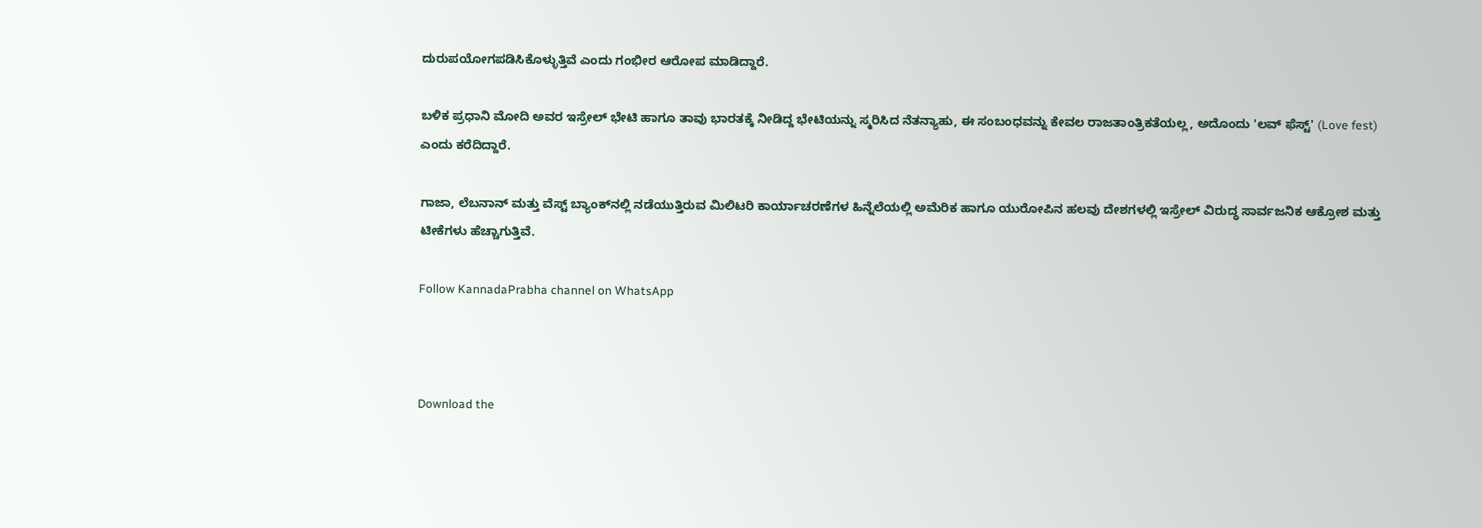ದುರುಪಯೋಗಪಡಿಸಿಕೊಳ್ಳುತ್ತಿವೆ ಎಂದು ಗಂಭೀರ ಆರೋಪ ಮಾಡಿದ್ದಾರೆ.

ಬಳಿಕ ಪ್ರಧಾನಿ ಮೋದಿ ಅವರ ಇಸ್ರೇಲ್ ಭೇಟಿ ಹಾಗೂ ತಾವು ಭಾರತಕ್ಕೆ ನೀಡಿದ್ದ ಭೇಟಿಯನ್ನು ಸ್ಮರಿಸಿದ ನೆತನ್ಯಾಹು, ಈ ಸಂಬಂಧವನ್ನು ಕೇವಲ ರಾಜತಾಂತ್ರಿಕತೆಯಲ್ಲ, ಅದೊಂದು 'ಲವ್ ಫೆಸ್ಟ್' (Love fest) ಎಂದು ಕರೆದಿದ್ದಾರೆ.

ಗಾಜಾ, ಲೆಬನಾನ್ ಮತ್ತು ವೆಸ್ಟ್ ಬ್ಯಾಂಕ್‌ನಲ್ಲಿ ನಡೆಯುತ್ತಿರುವ ಮಿಲಿಟರಿ ಕಾರ್ಯಾಚರಣೆಗಳ ಹಿನ್ನೆಲೆಯಲ್ಲಿ ಅಮೆರಿಕ ಹಾಗೂ ಯುರೋಪಿನ ಹಲವು ದೇಶಗಳಲ್ಲಿ ಇಸ್ರೇಲ್ ವಿರುದ್ಧ ಸಾರ್ವಜನಿಕ ಆಕ್ರೋಶ ಮತ್ತು ಟೀಕೆಗಳು ಹೆಚ್ಚಾಗುತ್ತಿವೆ.

Follow KannadaPrabha channel on WhatsApp



Download the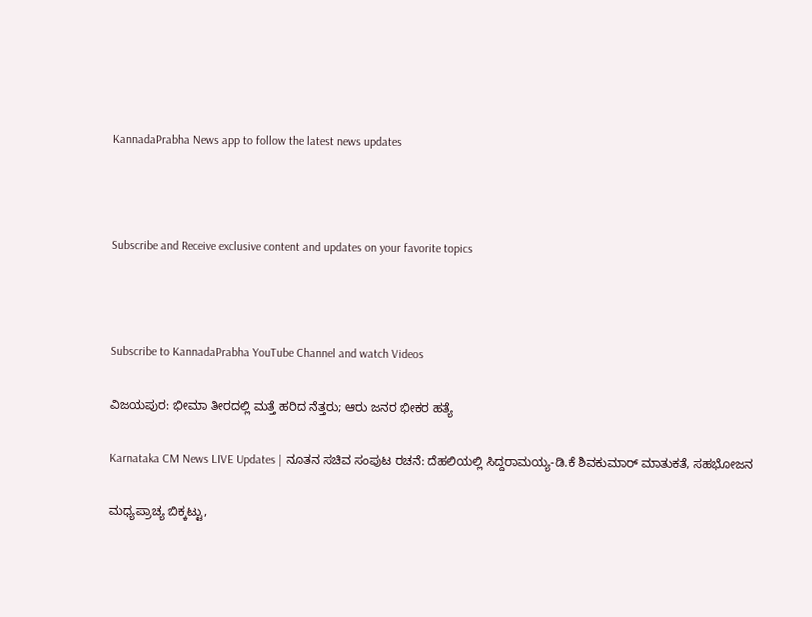KannadaPrabha News app to follow the latest news updates



Subscribe and Receive exclusive content and updates on your favorite topics



Subscribe to KannadaPrabha YouTube Channel and watch Videos

ವಿಜಯಪುರ: ಭೀಮಾ ತೀರದಲ್ಲಿ ಮತ್ತೆ ಹರಿದ ನೆತ್ತರು; ಆರು ಜನರ ಭೀಕರ ಹತ್ಯೆ

Karnataka CM News LIVE Updates | ನೂತನ ಸಚಿವ ಸಂಪುಟ ರಚನೆ: ದೆಹಲಿಯಲ್ಲಿ ಸಿದ್ದರಾಮಯ್ಯ-ಡಿ.ಕೆ ಶಿವಕುಮಾರ್ ಮಾತುಕತೆ, ಸಹಭೋಜನ

ಮಧ್ಯಪ್ರಾಚ್ಯ ಬಿಕ್ಕಟ್ಟು,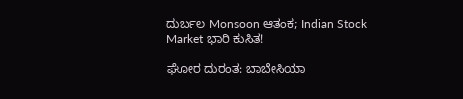ದುರ್ಬಲ Monsoon ಆತಂಕ; Indian Stock Market ಭಾರಿ ಕುಸಿತ!

ಘೋರ ದುರಂತ: ಬಾಬೇಸಿಯಾ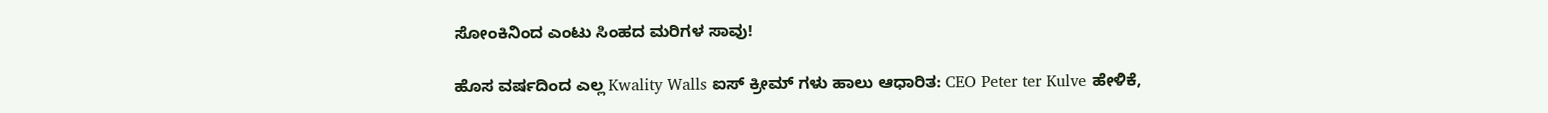ಸೋಂಕಿನಿಂದ ಎಂಟು ಸಿಂಹದ ಮರಿಗಳ ಸಾವು!

ಹೊಸ ವರ್ಷದಿಂದ ಎಲ್ಲ Kwality Walls ಐಸ್ ಕ್ರೀಮ್ ಗಳು ಹಾಲು ಆಧಾರಿತ: CEO Peter ter Kulve ಹೇಳಿಕೆ,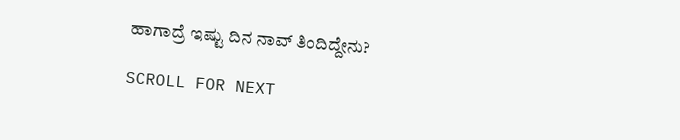ಹಾಗಾದ್ರೆ ಇಷ್ಟು ದಿನ ನಾವ್ ತಿಂದಿದ್ದೇನು?

SCROLL FOR NEXT